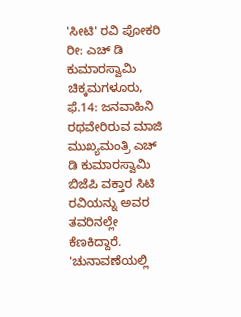'ಸೀಟಿ' ರವಿ ಪೋಕರಿ ರೀ: ಎಚ್ ಡಿ ಕುಮಾರಸ್ವಾಮಿ
ಚಿಕ್ಕಮಗಳೂರು,
ಫೆ.14: ಜನವಾಹಿನಿ ರಥವೇರಿರುವ ಮಾಜಿ ಮುಖ್ಯಮಂತ್ರಿ ಎಚ್ ಡಿ ಕುಮಾರಸ್ವಾಮಿ ಬಿಜೆಪಿ ವಕ್ತಾರ ಸಿಟಿ ರವಿಯನ್ನು ಅವರ ತವರಿನಲ್ಲೇ ಕೆಣಕಿದ್ದಾರೆ. 'ಚುನಾವಣೆಯಲ್ಲಿ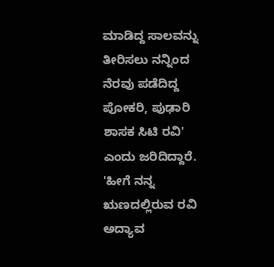ಮಾಡಿದ್ದ ಸಾಲವನ್ನು ತೀರಿಸಲು ನನ್ನಿಂದ ನೆರವು ಪಡೆದಿದ್ದ ಪೋಕರಿ, ಪುಢಾರಿ ಶಾಸಕ ಸಿಟಿ ರವಿ' ಎಂದು ಜರಿದಿದ್ದಾರೆ. 'ಹೀಗೆ ನನ್ನ ಋಣದಲ್ಲಿರುವ ರವಿ ಅದ್ಯಾವ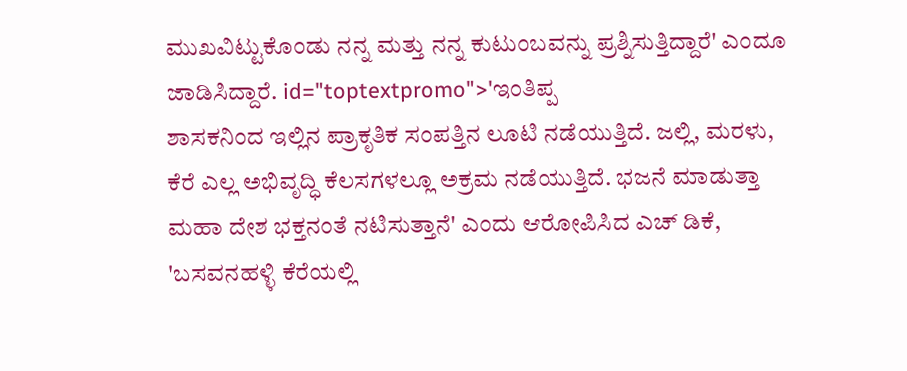ಮುಖವಿಟ್ಟುಕೊಂಡು ನನ್ನ ಮತ್ತು ನನ್ನ ಕುಟುಂಬವನ್ನು ಪ್ರಶ್ನಿಸುತ್ತಿದ್ದಾರೆ' ಎಂದೂ ಜಾಡಿಸಿದ್ದಾರೆ. id="toptextpromo">'ಇಂತಿಪ್ಪ
ಶಾಸಕನಿಂದ ಇಲ್ಲಿನ ಪ್ರಾಕೃತಿಕ ಸಂಪತ್ತಿನ ಲೂಟಿ ನಡೆಯುತ್ತಿದೆ. ಜಲ್ಲಿ, ಮರಳು, ಕೆರೆ ಎಲ್ಲ ಅಭಿವೃದ್ಧಿ ಕೆಲಸಗಳಲ್ಲೂ ಅಕ್ರಮ ನಡೆಯುತ್ತಿದೆ. ಭಜನೆ ಮಾಡುತ್ತಾ ಮಹಾ ದೇಶ ಭಕ್ತನಂತೆ ನಟಿಸುತ್ತಾನೆ' ಎಂದು ಆರೋಪಿಸಿದ ಎಚ್ ಡಿಕೆ, 'ಬಸವನಹಳ್ಳಿ ಕೆರೆಯಲ್ಲಿ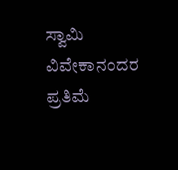ಸ್ವಾಮಿ ವಿವೇಕಾನಂದರ ಪ್ರತಿಮೆ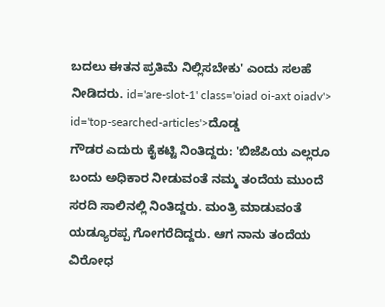ಬದಲು ಈತನ ಪ್ರತಿಮೆ ನಿಲ್ಲಿಸಬೇಕು' ಎಂದು ಸಲಹೆ ನೀಡಿದರು. id='are-slot-1' class='oiad oi-axt oiadv'> id='top-searched-articles'>ದೊಡ್ಡ
ಗೌಡರ ಎದುರು ಕೈಕಟ್ಟಿ ನಿಂತಿದ್ದರು: 'ಬಿಜೆಪಿಯ ಎಲ್ಲರೂ ಬಂದು ಅಧಿಕಾರ ನೀಡುವಂತೆ ನಮ್ಮ ತಂದೆಯ ಮುಂದೆ ಸರದಿ ಸಾಲಿನಲ್ಲಿ ನಿಂತಿದ್ದರು. ಮಂತ್ರಿ ಮಾಡುವಂತೆ ಯಡ್ಯೂರಪ್ಪ ಗೋಗರೆದಿದ್ದರು. ಆಗ ನಾನು ತಂದೆಯ ವಿರೋಧ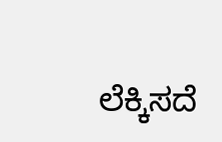ಲೆಕ್ಕಿಸದೆ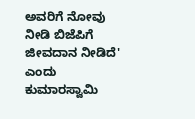ಅವರಿಗೆ ನೋವು ನೀಡಿ ಬಿಜೆಪಿಗೆ ಜೀವದಾನ ನೀಡಿದೆ' ಎಂದು ಕುಮಾರಸ್ವಾಮಿ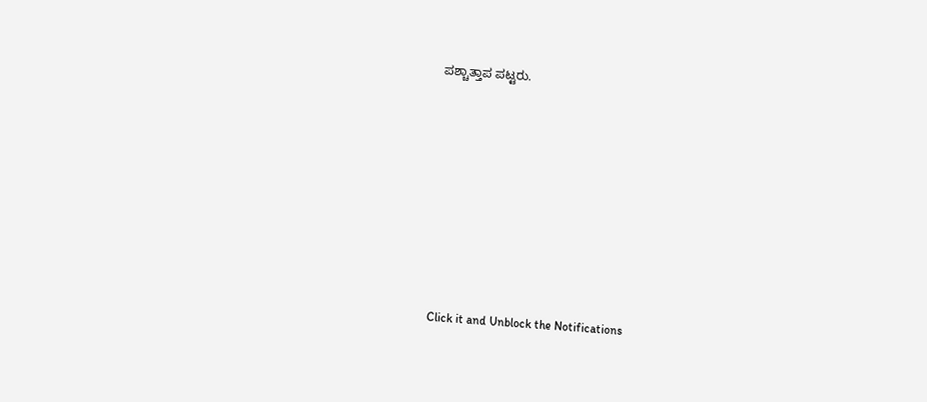ಪಶ್ಚಾತ್ತಾಪ ಪಟ್ಟರು.











Click it and Unblock the Notifications